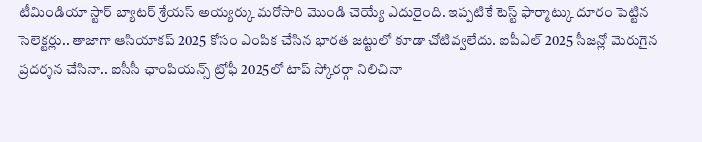టీమిండియా స్టార్ బ్యాటర్ శ్రేయస్ అయ్యర్కు మరోసారి మొండి చెయ్యే ఎదురైంది. ఇప్పటికే టెస్ట్ ఫార్మాట్కు దూరం పెట్టిన సెలెక్టర్లు.. తాజాగా ఆసియాకప్ 2025 కోసం ఎంపిక చేసిన భారత జట్టులో కూడా చోటివ్వలేదు. ఐపీఎల్ 2025 సీజన్లో మెరుగైన ప్రదర్శన చేసినా.. ఐసీసీ ఛాంపియన్స్ ట్రోఫీ 2025లో టాప్ స్కోరర్గా నిలిచినా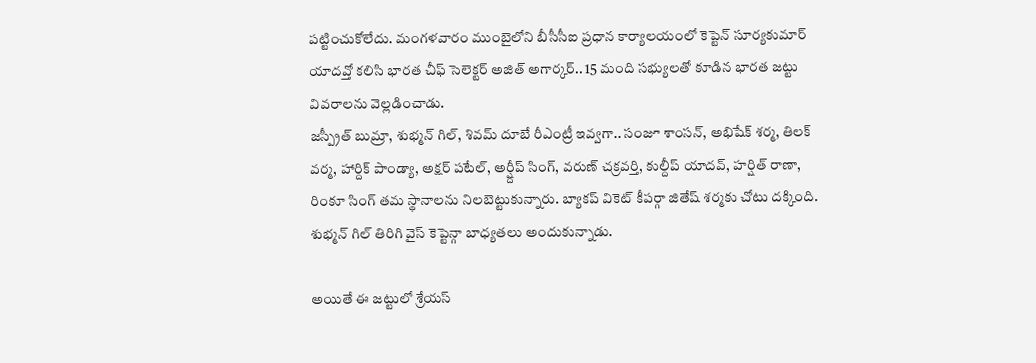పట్టించుకోలేదు. మంగళవారం ముంబైలోని బీసీసీఐ ప్రధాన కార్యాలయంలో కెప్టెన్ సూర్యకుమార్ యాదవ్తో కలిసి భారత చీఫ్ సెలెక్టర్ అజిత్ అగార్కర్.. 15 మంది సభ్యులతో కూడిన భారత జట్టు వివరాలను వెల్లడించాడు.
జస్ప్రీత్ బుమ్రా, శుభ్మన్ గిల్, శివమ్ దూబే రీఎంట్రీ ఇవ్వగా.. సంజూ శాంసన్, అభిషేక్ శర్మ, తిలక్ వర్మ, హార్దిక్ పాండ్యా, అక్షర్ పటేల్, అర్ష్దీప్ సింగ్, వరుణ్ చక్రవర్తి, కుల్దీప్ యాదవ్, హర్షిత్ రాణా, రింకూ సింగ్ తమ స్థానాలను నిలబెట్టుకున్నారు. బ్యాకప్ వికెట్ కీపర్గా జితేష్ శర్మకు చోటు దక్కింది. శుభ్మన్ గిల్ తిరిగి వైస్ కెప్టెన్గా బాధ్యతలు అందుకున్నాడు.

అయితే ఈ జట్టులో శ్రేయస్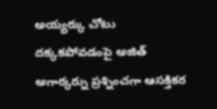అయ్యర్కు చోటు దక్కకపోవడంపై అజిత్ అగార్కర్ను ప్రశ్నించగా ఆసక్తికర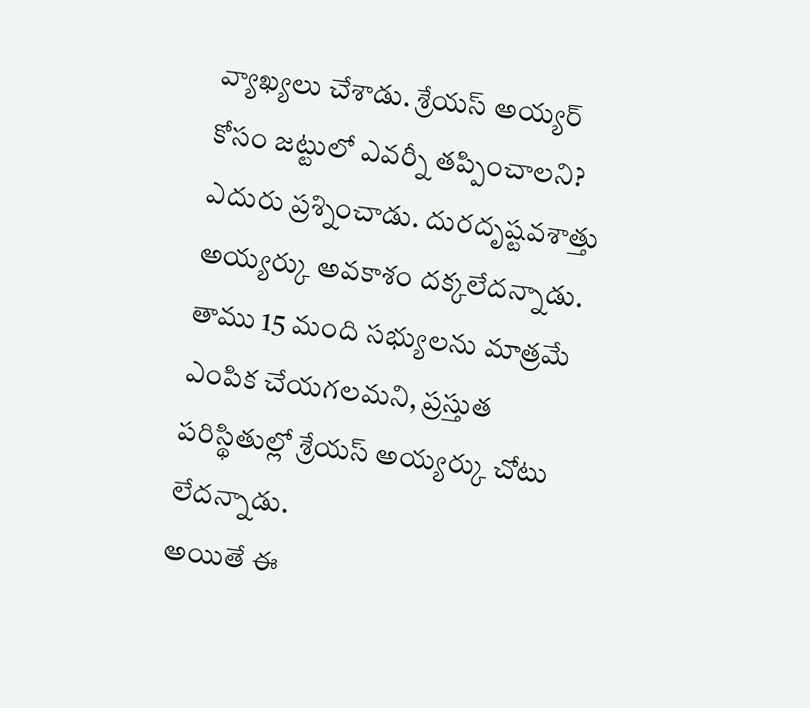వ్యాఖ్యలు చేశాడు. శ్రేయస్ అయ్యర్ కోసం జట్టులో ఎవర్నీ తప్పించాలని? ఎదురు ప్రశ్నించాడు. దురదృష్టవశాత్తు అయ్యర్కు అవకాశం దక్కలేదన్నాడు. తాము 15 మంది సభ్యులను మాత్రమే ఎంపిక చేయగలమని, ప్రస్తుత పరిస్థితుల్లో శ్రేయస్ అయ్యర్కు చోటు లేదన్నాడు.
అయితే ఈ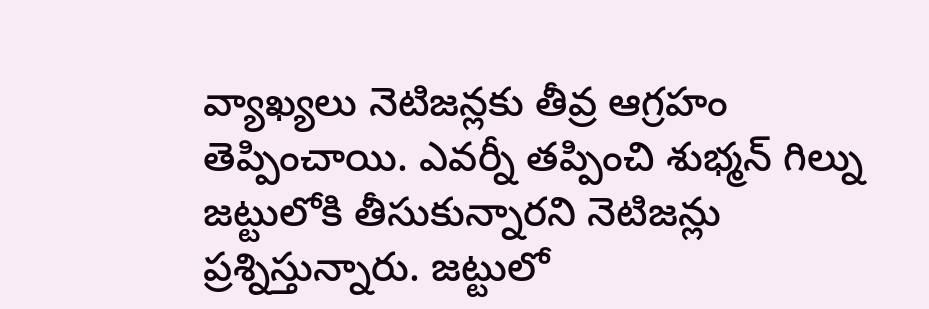వ్యాఖ్యలు నెటిజన్లకు తీవ్ర ఆగ్రహం తెప్పించాయి. ఎవర్నీ తప్పించి శుభ్మన్ గిల్ను జట్టులోకి తీసుకున్నారని నెటిజన్లు ప్రశ్నిస్తున్నారు. జట్టులో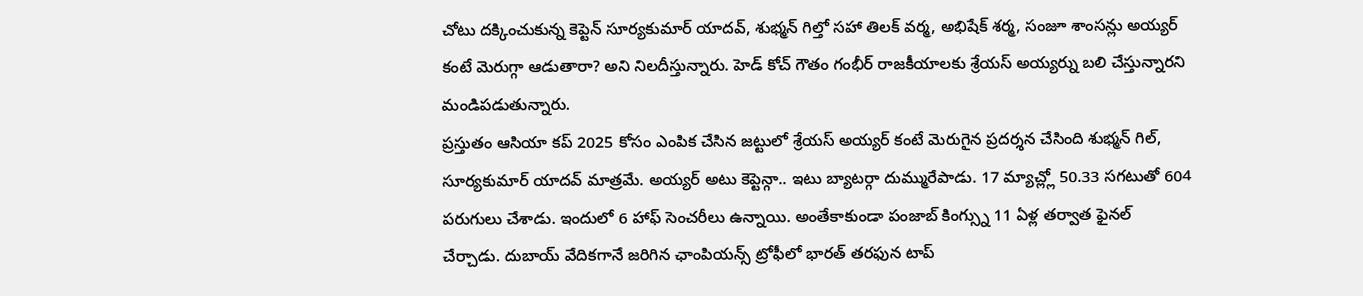చోటు దక్కించుకున్న కెప్టెన్ సూర్యకుమార్ యాదవ్, శుభ్మన్ గిల్తో సహా తిలక్ వర్మ, అభిషేక్ శర్మ, సంజూ శాంసన్లు అయ్యర్ కంటే మెరుగ్గా ఆడుతారా? అని నిలదీస్తున్నారు. హెడ్ కోచ్ గౌతం గంభీర్ రాజకీయాలకు శ్రేయస్ అయ్యర్ను బలి చేస్తున్నారని మండిపడుతున్నారు.
ప్రస్తుతం ఆసియా కప్ 2025 కోసం ఎంపిక చేసిన జట్టులో శ్రేయస్ అయ్యర్ కంటే మెరుగైన ప్రదర్శన చేసింది శుభ్మన్ గిల్, సూర్యకుమార్ యాదవ్ మాత్రమే. అయ్యర్ అటు కెప్టెన్గా.. ఇటు బ్యాటర్గా దుమ్మురేపాడు. 17 మ్యాచ్ల్లో 50.33 సగటుతో 604 పరుగులు చేశాడు. ఇందులో 6 హాఫ్ సెంచరీలు ఉన్నాయి. అంతేకాకుండా పంజాబ్ కింగ్స్ను 11 ఏళ్ల తర్వాత ఫైనల్ చేర్చాడు. దుబాయ్ వేదికగానే జరిగిన ఛాంపియన్స్ ట్రోఫీలో భారత్ తరఫున టాప్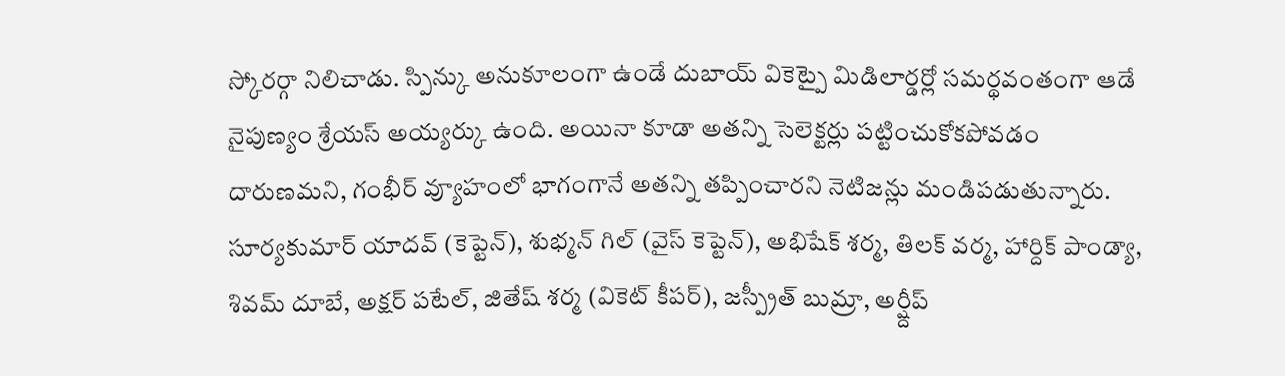స్కోరర్గా నిలిచాడు. స్పిన్కు అనుకూలంగా ఉండే దుబాయ్ వికెట్పై మిడిలార్డర్లో సమర్థవంతంగా ఆడే నైపుణ్యం శ్రేయస్ అయ్యర్కు ఉంది. అయినా కూడా అతన్ని సెలెక్టర్లు పట్టించుకోకపోవడం దారుణమని, గంభీర్ వ్యూహంలో భాగంగానే అతన్ని తప్పించారని నెటిజన్లు మండిపడుతున్నారు.
సూర్యకుమార్ యాదవ్ (కెప్టెన్), శుభ్మన్ గిల్ (వైస్ కెప్టెన్), అభిషేక్ శర్మ, తిలక్ వర్మ, హార్దిక్ పాండ్యా, శివమ్ దూబే, అక్షర్ పటేల్, జితేష్ శర్మ (వికెట్ కీపర్), జస్ప్రీత్ బుమ్రా, అర్ష్దీప్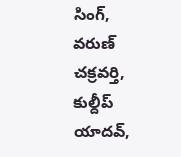సింగ్, వరుణ్ చక్రవర్తి, కుల్దీప్ యాదవ్,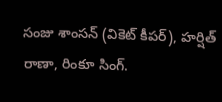సంజు శాంసన్ (వికెట్ కీపర్), హర్షిత్ రాణా, రింకూ సింగ్.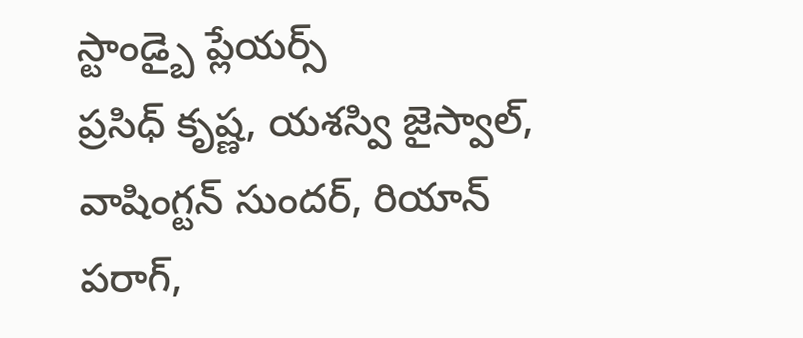స్టాండ్బై ప్లేయర్స్
ప్రసిధ్ కృష్ణ, యశస్వి జైస్వాల్, వాషింగ్టన్ సుందర్, రియాన్ పరాగ్,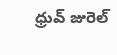ధ్రువ్ జురెల్